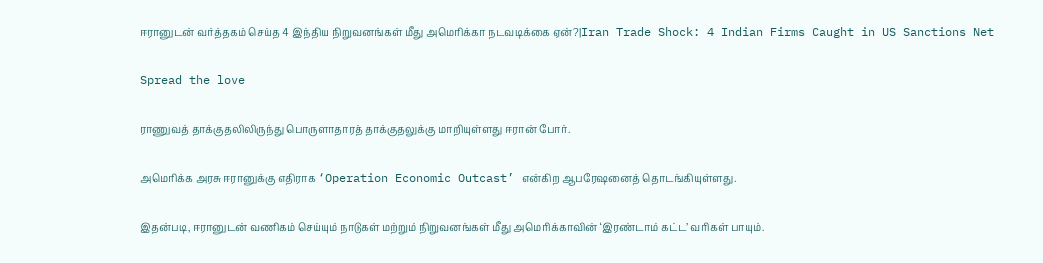ஈரானுடன் வர்த்தகம் செய்த 4 இந்திய நிறுவனங்கள் மீது அமெரிக்கா நடவடிக்கை ஏன்?|Iran Trade Shock: 4 Indian Firms Caught in US Sanctions Net

Spread the love

ராணுவத் தாக்குதலிலிருந்து பொருளாதாரத் தாக்குதலுக்கு மாறியுள்ளது ஈரான் போர்.

அமெரிக்க அரசு ஈரானுக்கு எதிராக ‘Operation Economic Outcast’ என்கிற ஆபரேஷனைத் தொடங்கியுள்ளது.

இதன்படி, ஈரானுடன் வணிகம் செய்யும் நாடுகள் மற்றும் நிறுவனங்கள் மீது அமெரிக்காவின் ‘இரண்டாம் கட்ட’ வரிகள் பாயும்.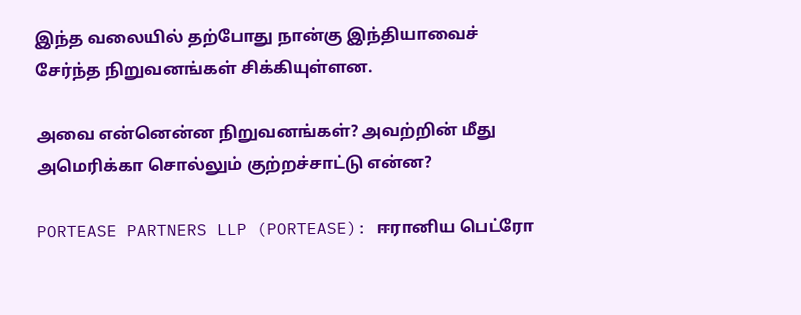இந்த வலையில் தற்போது நான்கு இந்தியாவைச் சேர்ந்த நிறுவனங்கள் சிக்கியுள்ளன.

அவை என்னென்ன நிறுவனங்கள்? அவற்றின் மீது அமெரிக்கா சொல்லும் குற்றச்சாட்டு என்ன?

PORTEASE PARTNERS LLP (PORTEASE): ஈரானிய பெட்ரோ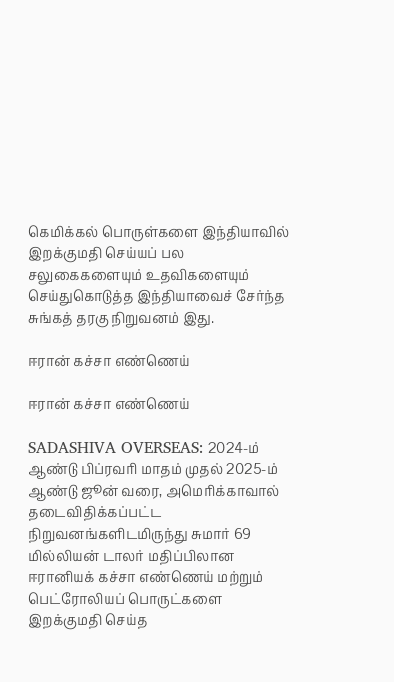கெமிக்கல் பொருள்களை இந்தியாவில் இறக்குமதி செய்யப் பல சலுகைகளையும் உதவிகளையும் செய்துகொடுத்த இந்தியாவைச் சேர்ந்த சுங்கத் தரகு நிறுவனம் இது.

ஈரான் கச்சா எண்ணெய்

ஈரான் கச்சா எண்ணெய்

SADASHIVA OVERSEAS: 2024-ம் ஆண்டு பிப்ரவரி மாதம் முதல் 2025-ம் ஆண்டு ஜூன் வரை, அமெரிக்காவால் தடைவிதிக்கப்பட்ட நிறுவனங்களிடமிருந்து சுமார் 69 மில்லியன் டாலர் மதிப்பிலான ஈரானியக் கச்சா எண்ணெய் மற்றும் பெட்ரோலியப் பொருட்களை இறக்குமதி செய்த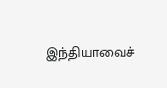இந்தியாவைச்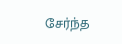சேர்ந்த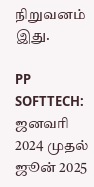நிறுவனம் இது.

PP SOFTTECH: ஜனவரி 2024 முதல் ஜூன் 2025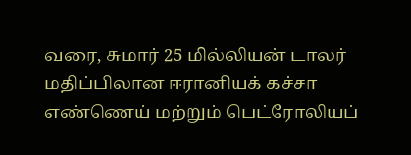வரை, சுமார் 25 மில்லியன் டாலர் மதிப்பிலான ஈரானியக் கச்சா எண்ணெய் மற்றும் பெட்ரோலியப்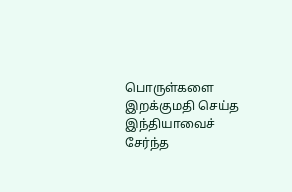பொருள்களை இறக்குமதி செய்த இந்தியாவைச் சேர்ந்த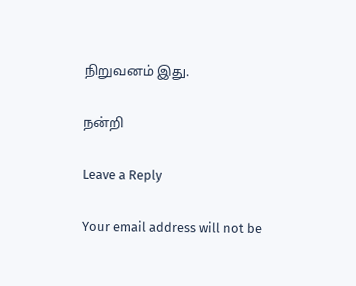நிறுவனம் இது.

நன்றி

Leave a Reply

Your email address will not be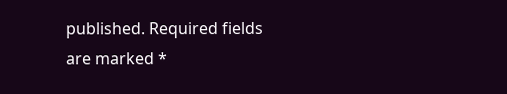published. Required fields are marked *